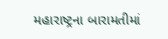મહારાષ્ટ્રના બારામતીમાં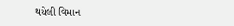થયેલી વિમાન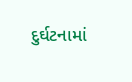દુર્ઘટનામાં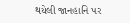થયેલી જાનહાનિ પર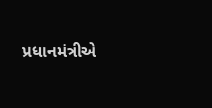પ્રધાનમંત્રીએ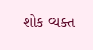શોક વ્યક્ત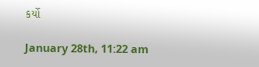કર્યો

January 28th, 11:22 am